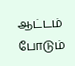ஆட்டம் போடும்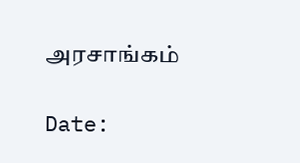அரசாங்கம்

Date: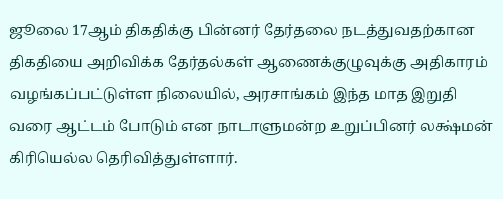ஜூலை 17ஆம் திகதிக்கு பின்னர் தேர்தலை நடத்துவதற்கான திகதியை அறிவிக்க தேர்தல்கள் ஆணைக்குழுவுக்கு அதிகாரம் வழங்கப்பட்டுள்ள நிலையில், அரசாங்கம் இந்த மாத இறுதி வரை ஆட்டம் போடும் என நாடாளுமன்ற உறுப்பினர் லக்ஷ்மன் கிரியெல்ல தெரிவித்துள்ளார்.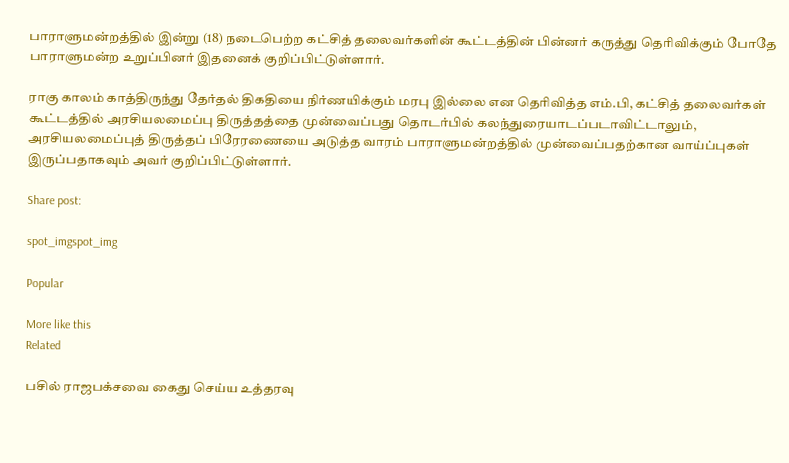பாராளுமன்றத்தில் இன்று (18) நடைபெற்ற கட்சித் தலைவர்களின் கூட்டத்தின் பின்னர் கருத்து தெரிவிக்கும் போதே பாராளுமன்ற உறுப்பினர் இதனைக் குறிப்பிட்டுள்ளார்.

ராகு காலம் காத்திருந்து தேர்தல் திகதியை நிர்ணயிக்கும் மரபு இல்லை என தெரிவித்த எம்.பி, கட்சித் தலைவர்கள் கூட்டத்தில் அரசியலமைப்பு திருத்தத்தை முன்வைப்பது தொடர்பில் கலந்துரையாடப்படாவிட்டாலும், அரசியலமைப்புத் திருத்தப் பிரேரணையை அடுத்த வாரம் பாராளுமன்றத்தில் முன்வைப்பதற்கான வாய்ப்புகள் இருப்பதாகவும் அவர் குறிப்பிட்டுள்ளார்.

Share post:

spot_imgspot_img

Popular

More like this
Related

பசில் ராஜபக்சவை கைது செய்ய உத்தரவு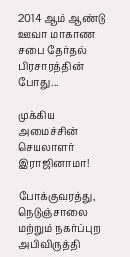2014 ஆம் ஆண்டு ஊவா மாகாண சபை தேர்தல் பிரசாரத்தின் போது...

முக்கிய அமைச்சின் செயலாளர் இராஜினாமா!

போக்குவரத்து, நெடுஞ்சாலை மற்றும் நகர்ப்புற அபிவிருத்தி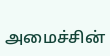அமைச்சின்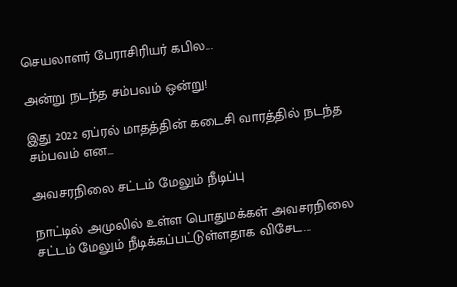செயலாளர் பேராசிரியர் கபில...

அன்று நடந்த சம்பவம் ஒன்று!

இது 2022 ஏப்ரல் மாதத்தின் கடைசி வாரத்தில் நடந்த சம்பவம் என...

அவசரநிலை சட்டம் மேலும் நீடிப்பு

நாட்டில் அமுலில் உள்ள பொதுமக்கள் அவசரநிலை சட்டம் மேலும் நீடிக்கப்பட்டுள்ளதாக விசேட...